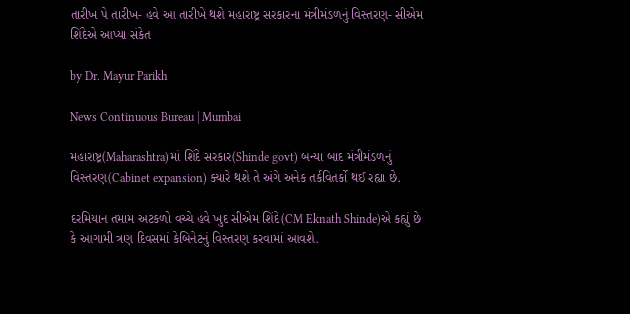તારીખ પે તારીખ- હવે આ તારીખે થશે મહારાષ્ટ્ર સરકારના મંત્રીમંડળનું વિસ્તરણ- સીએમ શિંદેએ આપ્યા સંકેત

by Dr. Mayur Parikh

News Continuous Bureau | Mumbai

મહારાષ્ટ્ર(Maharashtra)માં શિંદે સરકાર(Shinde govt) બન્યા બાદ મંત્રીમંડળનું વિસ્તરણ(Cabinet expansion) ક્યારે થશે તે અંગે અનેક તર્કવિતર્કો થઈ રહ્યા છે.

દરમિયાન તમામ અટકળો વચ્ચે હવે ખુદ સીએમ શિંદે(CM Eknath Shinde)એ કહ્યું છે કે આગામી ત્રણ દિવસમાં કેબિનેટનું વિસ્તરણ કરવામાં આવશે.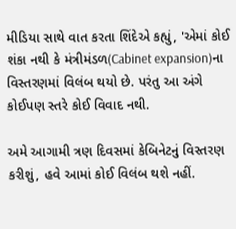મીડિયા સાથે વાત કરતા શિંદેએ કહ્યું, 'એમાં કોઈ શંકા નથી કે મંત્રીમંડળ(Cabinet expansion)ના વિસ્તરણમાં વિલંબ થયો છે. પરંતુ આ અંગે કોઈપણ સ્તરે કોઈ વિવાદ નથી.

અમે આગામી ત્રણ દિવસમાં કેબિનેટનું વિસ્તરણ કરીશું, હવે આમાં કોઈ વિલંબ થશે નહીં.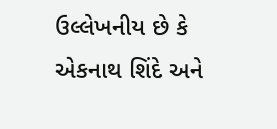ઉલ્લેખનીય છે કે એકનાથ શિંદે અને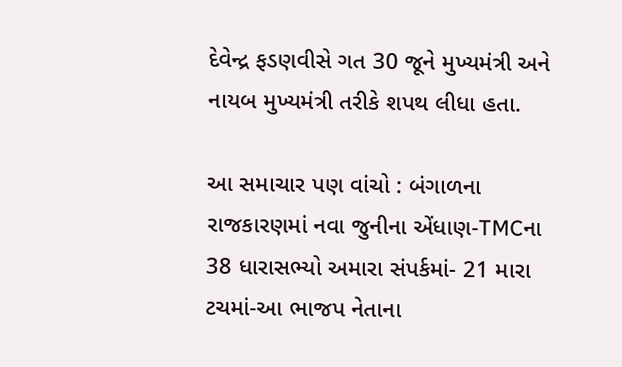દેવેન્દ્ર ફડણવીસે ગત 30 જૂને મુખ્યમંત્રી અને નાયબ મુખ્યમંત્રી તરીકે શપથ લીધા હતા.

આ સમાચાર પણ વાંચો : બંગાળના રાજકારણમાં નવા જુનીના એંધાણ-TMCના 38 ધારાસભ્યો અમારા સંપર્કમાં- 21 મારા ટચમાં-આ ભાજપ નેતાના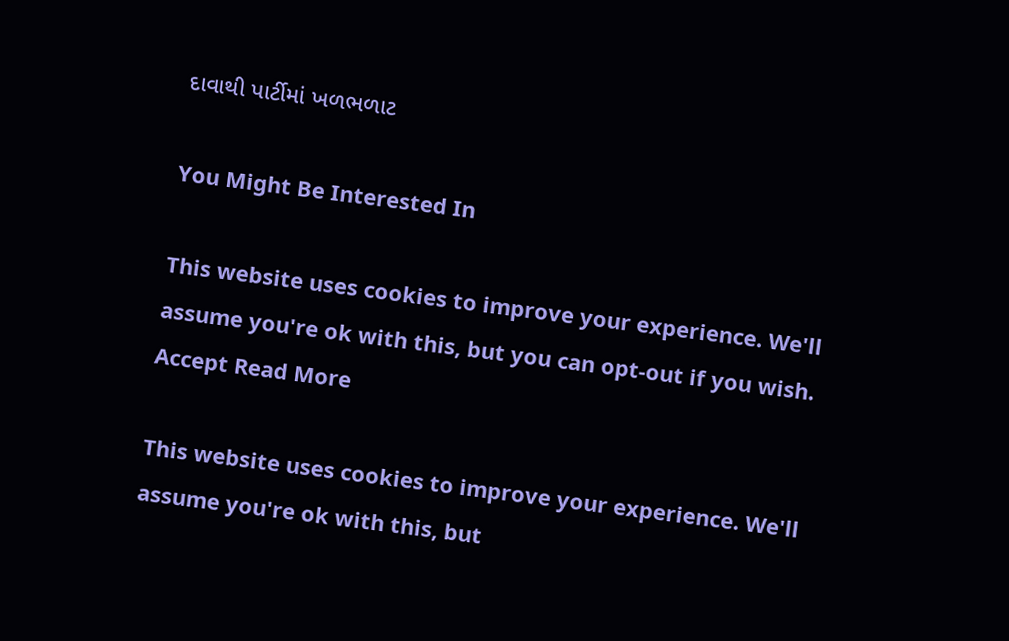દાવાથી પાર્ટીમાં ખળભળાટ

You Might Be Interested In

This website uses cookies to improve your experience. We'll assume you're ok with this, but you can opt-out if you wish. Accept Read More

This website uses cookies to improve your experience. We'll assume you're ok with this, but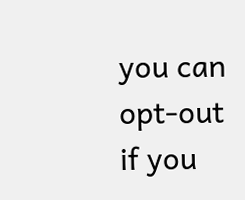you can opt-out if you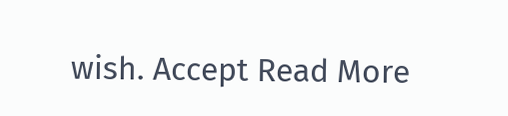wish. Accept Read More